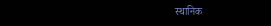स्थानिक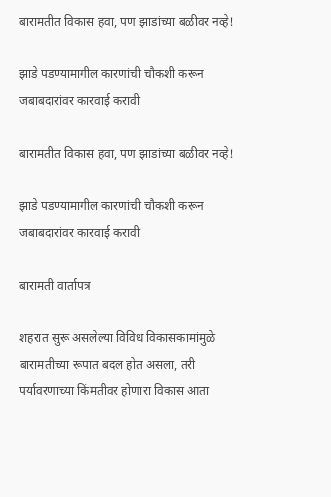बारामतीत विकास हवा, पण झाडांच्या बळीवर नव्हे!

झाडे पडण्यामागील कारणांची चौकशी करून जबाबदारांवर कारवाई करावी

बारामतीत विकास हवा, पण झाडांच्या बळीवर नव्हे!

झाडे पडण्यामागील कारणांची चौकशी करून जबाबदारांवर कारवाई करावी

बारामती वार्तापत्र

शहरात सुरू असलेल्या विविध विकासकामांमुळे बारामतीच्या रूपात बदल होत असला, तरी पर्यावरणाच्या किंमतीवर होणारा विकास आता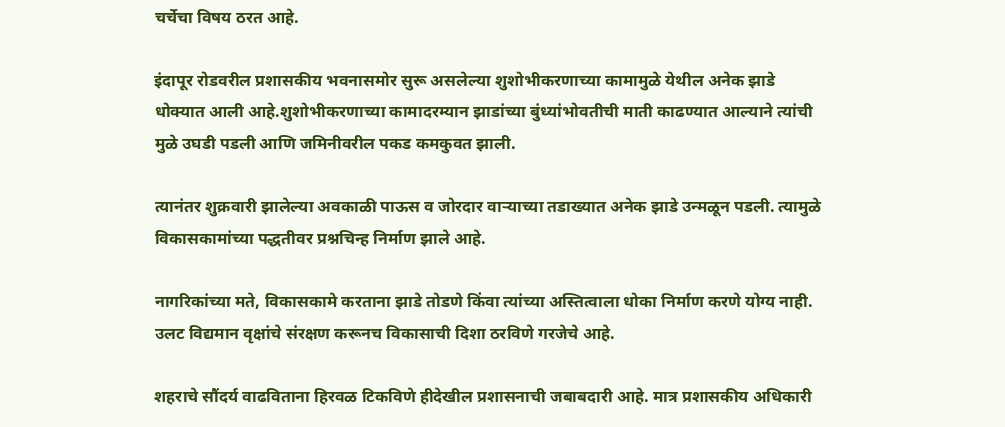चर्चेचा विषय ठरत आहे.

इंदापूर रोडवरील प्रशासकीय भवनासमोर सुरू असलेल्या शुशोभीकरणाच्या कामामुळे येथील अनेक झाडे धोक्यात आली आहे.शुशोभीकरणाच्या कामादरम्यान झाडांच्या बुंध्यांभोवतीची माती काढण्यात आल्याने त्यांची मुळे उघडी पडली आणि जमिनीवरील पकड कमकुवत झाली.

त्यानंतर शुक्रवारी झालेल्या अवकाळी पाऊस व जोरदार वाऱ्याच्या तडाख्यात अनेक झाडे उन्मळून पडली. त्यामुळे विकासकामांच्या पद्धतीवर प्रश्नचिन्ह निर्माण झाले आहे.

नागरिकांच्या मते, विकासकामे करताना झाडे तोडणे किंवा त्यांच्या अस्तित्वाला धोका निर्माण करणे योग्य नाही. उलट विद्यमान वृक्षांचे संरक्षण करूनच विकासाची दिशा ठरविणे गरजेचे आहे.

शहराचे सौंदर्य वाढविताना हिरवळ टिकविणे हीदेखील प्रशासनाची जबाबदारी आहे. मात्र प्रशासकीय अधिकारी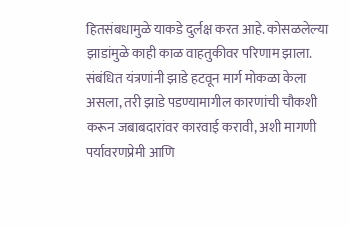हितसंबधामुळे याकडे दुर्लक्ष करत आहे. कोसळलेल्या झाडांमुळे काही काळ वाहतुकीवर परिणाम झाला. संबंधित यंत्रणांनी झाडे हटवून मार्ग मोकळा केला असला, तरी झाडे पडण्यामागील कारणांची चौकशी करून जबाबदारांवर कारवाई करावी, अशी मागणी पर्यावरणप्रेमी आणि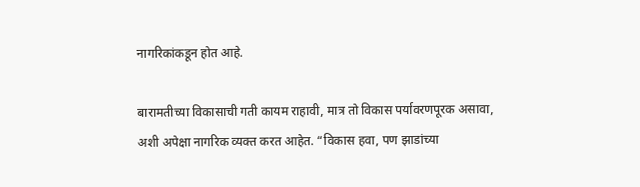नागरिकांकडून होत आहे.

बारामतीच्या विकासाची गती कायम राहावी, मात्र तो विकास पर्यावरणपूरक असावा, अशी अपेक्षा नागरिक व्यक्त करत आहेत. “विकास हवा, पण झाडांच्या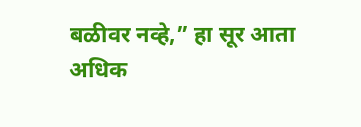बळीवर नव्हे,” हा सूर आता अधिक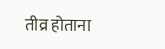तीव्र होताना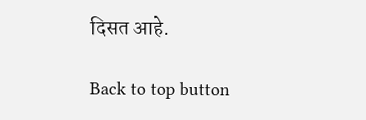दिसत आहे.

Back to top button